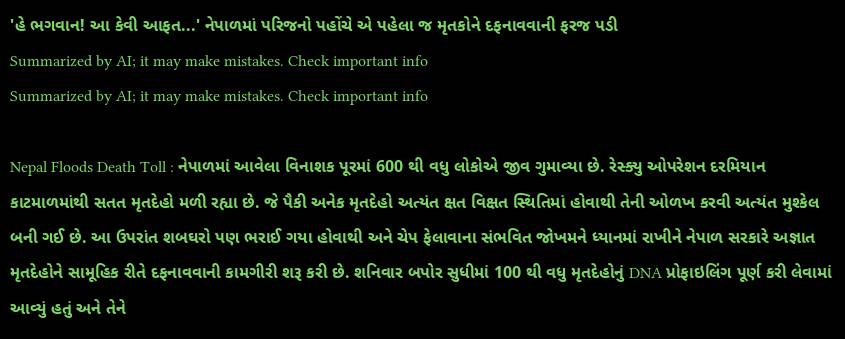'હે ભગવાન! આ કેવી આફત...' નેપાળમાં પરિજનો પહોંચે એ પહેલા જ મૃતકોને દફનાવવાની ફરજ પડી
Summarized by AI; it may make mistakes. Check important info
Summarized by AI; it may make mistakes. Check important info

Nepal Floods Death Toll : નેપાળમાં આવેલા વિનાશક પૂરમાં 600 થી વધુ લોકોએ જીવ ગુમાવ્યા છે. રેસ્ક્યુ ઓપરેશન દરમિયાન કાટમાળમાંથી સતત મૃતદેહો મળી રહ્યા છે. જે પૈકી અનેક મૃતદેહો અત્યંત ક્ષત વિક્ષત સ્થિતિમાં હોવાથી તેની ઓળખ કરવી અત્યંત મુશ્કેલ બની ગઈ છે. આ ઉપરાંત શબઘરો પણ ભરાઈ ગયા હોવાથી અને ચેપ ફેલાવાના સંભવિત જોખમને ધ્યાનમાં રાખીને નેપાળ સરકારે અજ્ઞાત મૃતદેહોને સામૂહિક રીતે દફનાવવાની કામગીરી શરૂ કરી છે. શનિવાર બપોર સુધીમાં 100 થી વધુ મૃતદેહોનું DNA પ્રોફાઇલિંગ પૂર્ણ કરી લેવામાં આવ્યું હતું અને તેને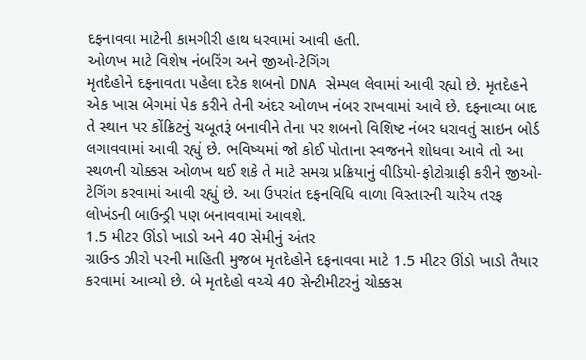દફનાવવા માટેની કામગીરી હાથ ધરવામાં આવી હતી.
ઓળખ માટે વિશેષ નંબરિંગ અને જીઓ-ટેગિંગ
મૃતદેહોને દફનાવતા પહેલા દરેક શબનો DNA સેમ્પલ લેવામાં આવી રહ્યો છે. મૃતદેહને એક ખાસ બેગમાં પેક કરીને તેની અંદર ઓળખ નંબર રાખવામાં આવે છે. દફનાવ્યા બાદ તે સ્થાન પર કોંક્રિટનું ચબૂતરૂં બનાવીને તેના પર શબનો વિશિષ્ટ નંબર ધરાવતું સાઇન બોર્ડ લગાવવામાં આવી રહ્યું છે. ભવિષ્યમાં જો કોઈ પોતાના સ્વજનને શોધવા આવે તો આ સ્થળની ચોક્કસ ઓળખ થઈ શકે તે માટે સમગ્ર પ્રક્રિયાનું વીડિયો-ફોટોગ્રાફી કરીને જીઓ-ટેગિંગ કરવામાં આવી રહ્યું છે. આ ઉપરાંત દફનવિધિ વાળા વિસ્તારની ચારેય તરફ લોખંડની બાઉન્ડ્રી પણ બનાવવામાં આવશે.
1.5 મીટર ઊંડો ખાડો અને 40 સેમીનું અંતર
ગ્રાઉન્ડ ઝીરો પરની માહિતી મુજબ મૃતદેહોને દફનાવવા માટે 1.5 મીટર ઊંડો ખાડો તૈયાર કરવામાં આવ્યો છે. બે મૃતદેહો વચ્ચે 40 સેન્ટીમીટરનું ચોક્કસ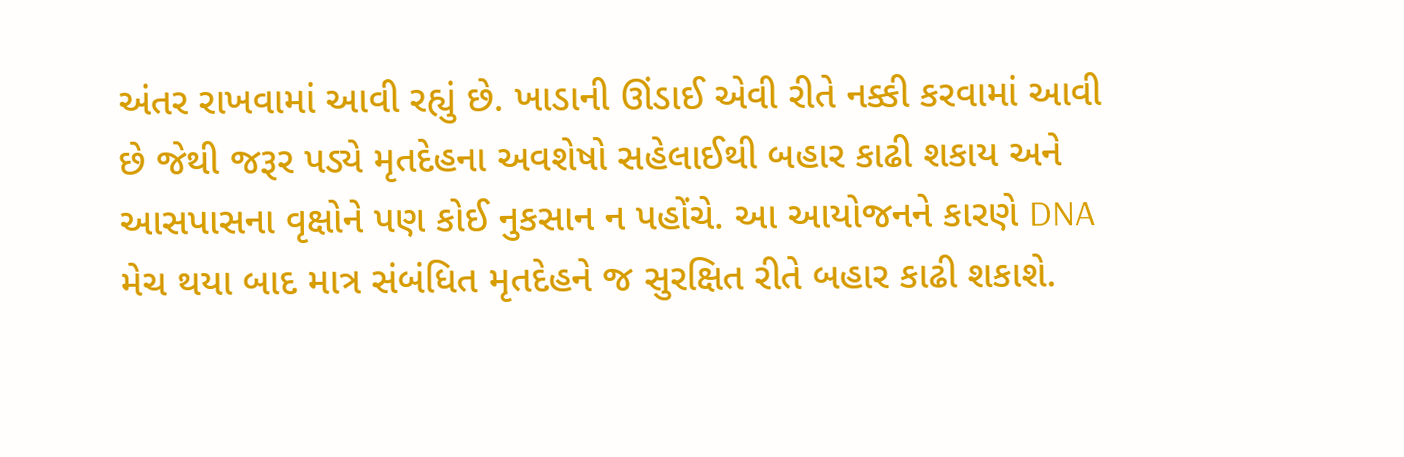અંતર રાખવામાં આવી રહ્યું છે. ખાડાની ઊંડાઈ એવી રીતે નક્કી કરવામાં આવી છે જેથી જરૂર પડ્યે મૃતદેહના અવશેષો સહેલાઈથી બહાર કાઢી શકાય અને આસપાસના વૃક્ષોને પણ કોઈ નુકસાન ન પહોંચે. આ આયોજનને કારણે DNA મેચ થયા બાદ માત્ર સંબંધિત મૃતદેહને જ સુરક્ષિત રીતે બહાર કાઢી શકાશે.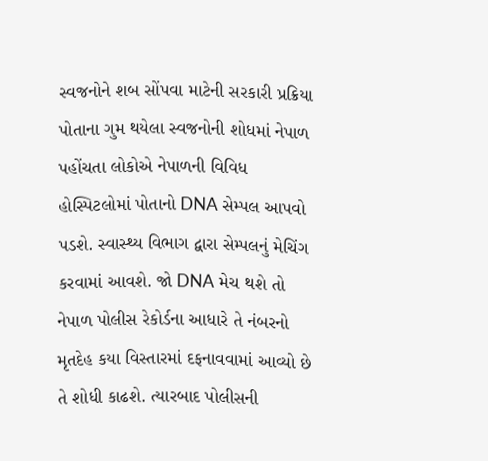સ્વજનોને શબ સોંપવા માટેની સરકારી પ્રક્રિયા
પોતાના ગુમ થયેલા સ્વજનોની શોધમાં નેપાળ પહોંચતા લોકોએ નેપાળની વિવિધ હોસ્પિટલોમાં પોતાનો DNA સેમ્પલ આપવો પડશે. સ્વાસ્થ્ય વિભાગ દ્વારા સેમ્પલનું મેચિંગ કરવામાં આવશે. જો DNA મેચ થશે તો નેપાળ પોલીસ રેકોર્ડના આધારે તે નંબરનો મૃતદેહ કયા વિસ્તારમાં દફનાવવામાં આવ્યો છે તે શોધી કાઢશે. ત્યારબાદ પોલીસની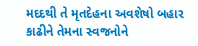મદદથી તે મૃતદેહના અવશેષો બહાર કાઢીને તેમના સ્વજનોને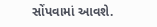સોંપવામાં આવશે.